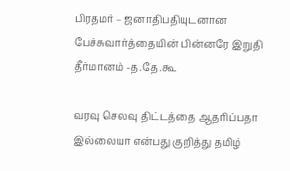பிரதமர் – ஜனாதிபதியுடனான பேச்சுவார்த்தையின் பின்னரே இறுதி தீர்மானம் -த.தே.கூ

வரவு செலவு திட்டத்தை ஆதரிப்பதா இல்லையா என்பது குறித்து தமிழ்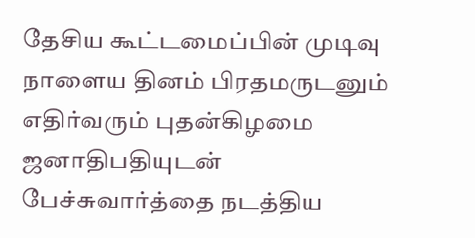தேசிய கூட்டமைப்பின் முடிவு நாளைய தினம் பிரதமருடனும் எதிர்வரும் புதன்கிழமை ஜனாதிபதியுடன் பேச்சுவார்த்தை நடத்திய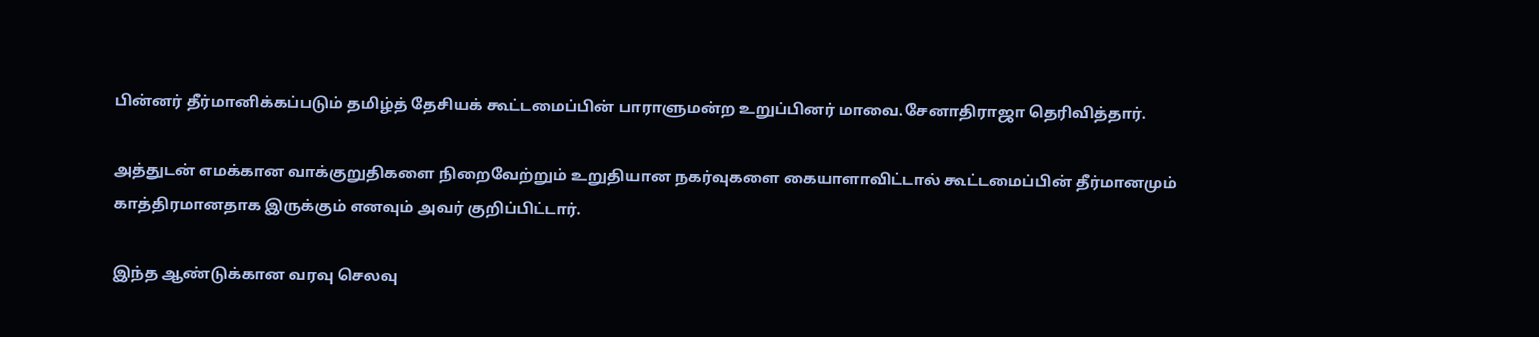பின்னர் தீர்மானிக்கப்படும் தமிழ்த் தேசியக் கூட்டமைப்பின் பாராளுமன்ற உறுப்பினர் மாவை.சேனாதிராஜா தெரிவித்தார்.

அத்துடன் எமக்கான வாக்குறுதிகளை நிறைவேற்றும் உறுதியான நகர்வுகளை கையாளாவிட்டால் கூட்டமைப்பின் தீர்மானமும் காத்திரமானதாக இருக்கும் எனவும் அவர் குறிப்பிட்டார்.

இந்த ஆண்டுக்கான வரவு செலவு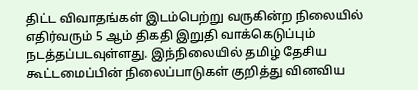திட்ட விவாதங்கள் இடம்பெற்று வருகின்ற நிலையில் எதிர்வரும் 5 ஆம் திகதி இறுதி வாக்கெடுப்பும் நடத்தப்படவுள்ளது. இந்நிலையில் தமிழ் தேசிய கூட்டமைப்பின் நிலைப்பாடுகள் குறித்து வினவிய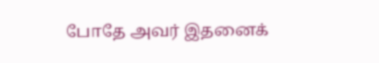போதே அவர் இதனைக்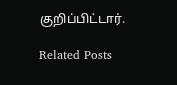குறிப்பிட்டார்.

Related Posts